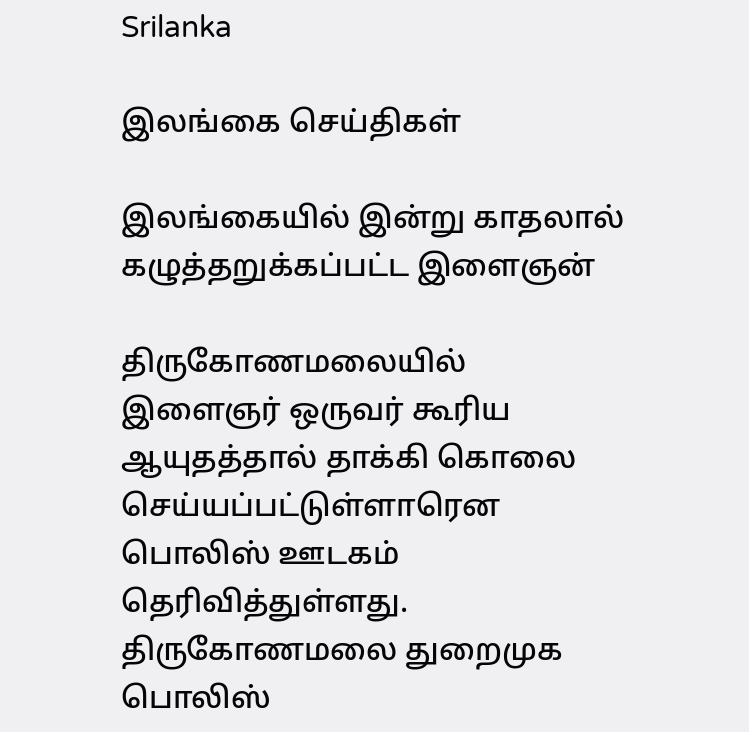Srilanka

இலங்கை செய்திகள்

இலங்கையில் இன்று காதலால் கழுத்தறுக்கப்பட்ட இளைஞன்

திருகோணமலையில் இளைஞர் ஒருவர் கூரிய ஆயுதத்தால் தாக்கி கொலை செய்யப்பட்டுள்ளாரென பொலிஸ் ஊடகம் தெரிவித்துள்ளது. திருகோணமலை துறைமுக பொலிஸ்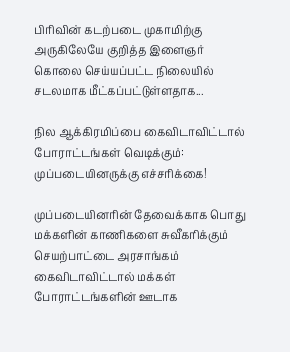பிரிவின் கடற்படை முகாமிற்கு அருகிலேயே குறித்த இளைஞர் கொலை செய்யப்பட்ட நிலையில் சடலமாக மீட்கப்பட்டுள்ளதாக...

நில ஆக்கிரமிப்பை கைவிடாவிட்டால் போராட்டங்கள் வெடிக்கும்: முப்படையினருக்கு எச்சரிக்கை!

முப்படையினரின் தேவைக்காக பொது மக்களின் காணிகளை சுவீகரிக்கும் செயற்பாட்டை அரசாங்கம் கைவிடாவிட்டால் மக்கள் போராட்டங்களின் ஊடாக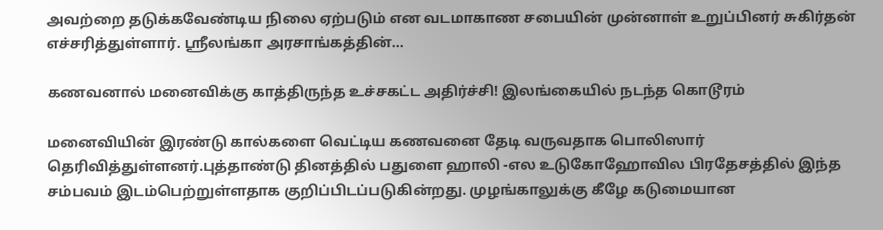அவற்றை தடுக்கவேண்டிய நிலை ஏற்படும் என வடமாகாண சபையின் முன்னாள் உறுப்பினர் சுகிர்தன் எச்சரித்துள்ளார். ஸ்ரீலங்கா அரசாங்கத்தின்...

கணவனால் மனைவிக்கு காத்திருந்த உச்சகட்ட அதிர்ச்சி! இலங்கையில் நடந்த கொடூரம்

மனைவியின் இரண்டு கால்களை வெட்டிய கணவனை தேடி வருவதாக பொலிஸார் தெரிவித்துள்ளனர்.புத்தாண்டு தினத்தில் பதுளை ஹாலி -எல உடுகோஹோவில பிரதேசத்தில் இந்த சம்பவம் இடம்பெற்றுள்ளதாக குறிப்பிடப்படுகின்றது. முழங்காலுக்கு கீழே கடுமையான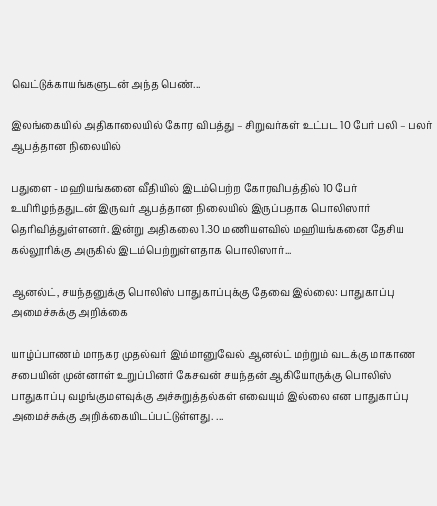வெட்டுக்காயங்களுடன் அந்த பெண்...

இலங்கையில் அதிகாலையில் கோர விபத்து – சிறுவர்கள் உட்பட 10 பேர் பலி – பலர் ஆபத்தான நிலையில்

பதுளை - மஹியங்கனை வீதியில் இடம்பெற்ற கோரவிபத்தில் 10 பேர் உயிரிழந்ததுடன் இருவர் ஆபத்தான நிலையில் இருப்பதாக பொலிஸார் தெரிவித்துள்ளனர். இன்று அதிகலை 1.30 மணியளவில் மஹியங்கனை தேசிய கல்லூரிக்கு அருகில் இடம்பெற்றுள்ளதாக பொலிஸார்...

ஆனல்ட், சயந்தனுக்கு பொலிஸ் பாதுகாப்புக்கு தேவை இல்லை: பாதுகாப்பு அமைச்சுக்கு அறிக்கை

யாழ்ப்பாணம் மாநகர முதல்வர் இம்மானுவேல் ஆனல்ட் மற்றும் வடக்கு மாகாண சபையின் முன்னாள் உறுப்பினர் கேசவன் சயந்தன் ஆகியோருக்கு பொலிஸ் பாதுகாப்பு வழங்குமளவுக்கு அச்சுறுத்தல்கள் எவையும் இல்லை என பாதுகாப்பு அமைச்சுக்கு அறிக்கையிடப்பட்டுள்ளது. ...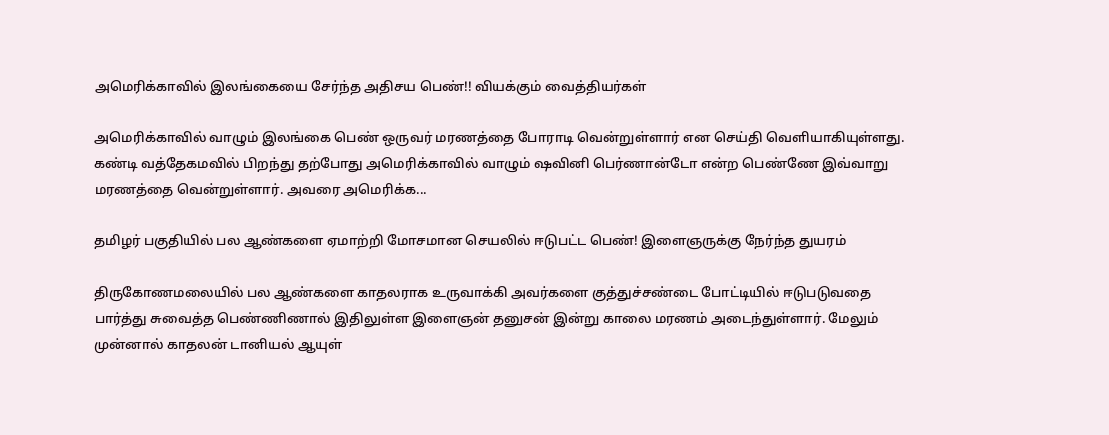அமெரிக்காவில் இலங்கையை சேர்ந்த அதிசய பெண்!! வியக்கும் வைத்தியர்கள்

அமெரிக்காவில் வாழும் இலங்கை பெண் ஒருவர் மரணத்தை போராடி வென்றுள்ளார் என செய்தி வெளியாகியுள்ளது. கண்டி வத்தேகமவில் பிறந்து தற்போது அமெரிக்காவில் வாழும் ஷவினி பெர்ணான்டோ என்ற பெண்ணே இவ்வாறு மரணத்தை வென்றுள்ளார். அவரை அமெரிக்க...

தமிழர் பகுதியில் பல ஆண்களை ஏமாற்றி மோசமான செயலில் ஈடுபட்ட பெண்! இளைஞருக்கு நேர்ந்த துயரம்

திருகோணமலையில் பல ஆண்களை காதலராக உருவாக்கி அவர்களை குத்துச்சண்டை போட்டியில் ஈடுபடுவதை பார்த்து சுவைத்த பெண்ணிணால் இதிலுள்ள இளைஞன் தனுசன் இன்று காலை மரணம் அடைந்துள்ளார். மேலும் முன்னால் காதலன் டானியல் ஆயுள்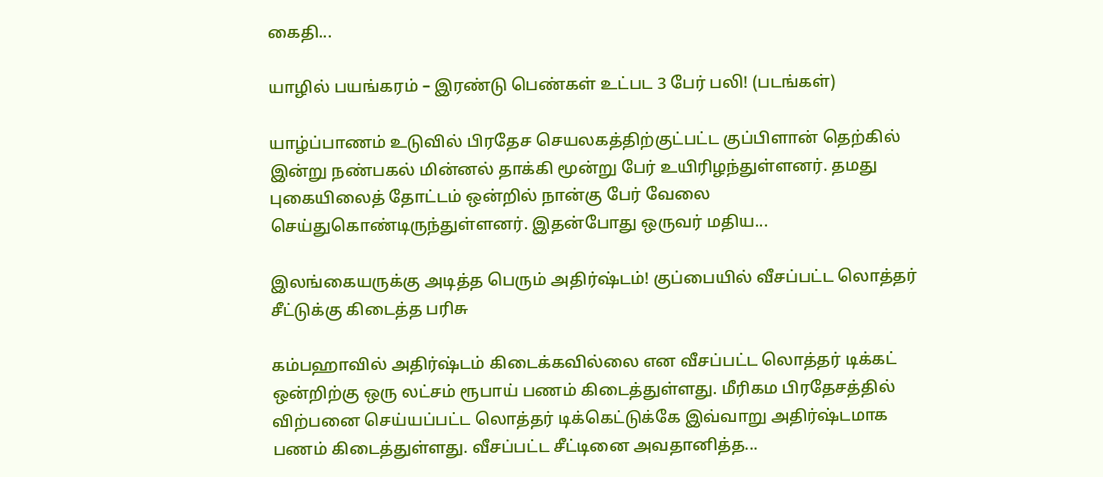கைதி...

யாழில் பயங்கரம் – இரண்டு பெண்கள் உட்பட 3 பேர் பலி! (படங்கள்)

யாழ்ப்பாணம் உடுவில் பிரதேச செயலகத்திற்குட்பட்ட குப்பிளான் தெற்கில் இன்று நண்பகல் மின்னல் தாக்கி மூன்று பேர் உயிரிழந்துள்ளனர். தமது புகையிலைத் தோட்டம் ஒன்றில் நான்கு பேர் வேலை செய்துகொண்டிருந்துள்ளனர். இதன்போது ஒருவர் மதிய...

இலங்கையருக்கு அடித்த பெரும் அதிர்ஷ்டம்! குப்பையில் வீசப்பட்ட லொத்தர் சீட்டுக்கு கிடைத்த பரிசு

கம்பஹாவில் அதிர்ஷ்டம் கிடைக்கவில்லை என வீசப்பட்ட லொத்தர் டிக்கட் ஒன்றிற்கு ஒரு லட்சம் ரூபாய் பணம் கிடைத்துள்ளது. மீரிகம பிரதேசத்தில் விற்பனை செய்யப்பட்ட லொத்தர் டிக்கெட்டுக்கே இவ்வாறு அதிர்ஷ்டமாக பணம் கிடைத்துள்ளது. வீசப்பட்ட சீட்டினை அவதானித்த...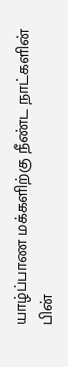யாழ்ப்பாண மக்களிற்கு நீண்ட நாட்களின் பின்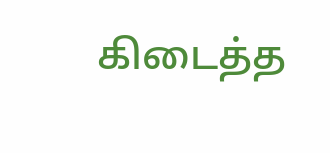கிடைத்த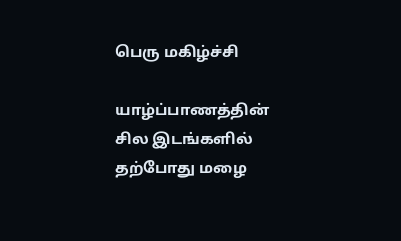பெரு மகிழ்ச்சி

யாழ்ப்பாணத்தின் சில இடங்களில் தற்போது மழை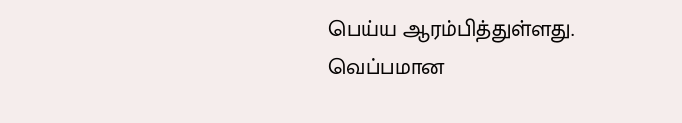பெய்ய ஆரம்பித்துள்ளது. வெப்பமான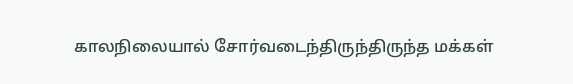காலநிலையால் சோர்வடைந்திருந்திருந்த மக்கள்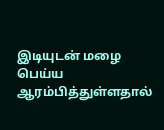இடியுடன் மழை பெய்ய ஆரம்பித்துள்ளதால்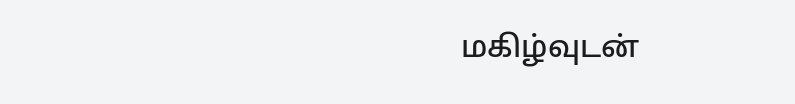மகிழ்வுடன்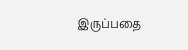இருப்பதை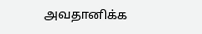அவதானிக்க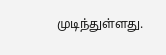முடிந்துள்ளது.